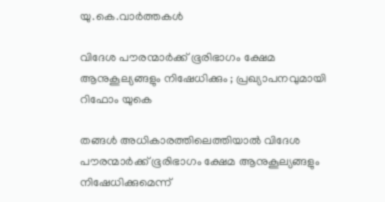യു.കെ.വാര്‍ത്തകള്‍

വിദേശ പൗരന്മാര്‍ക്ക് ഭൂരിഭാഗം ക്ഷേമ ആനുകൂല്യങ്ങളും നിഷേധിക്കും ; പ്രഖ്യാപനവുമായി റിഫോം യുകെ

തങ്ങള്‍ അധികാരത്തിലെത്തിയാല്‍ വിദേശ പൗരന്മാര്‍ക്ക് ഭൂരിഭാഗം ക്ഷേമ ആനുകൂല്യങ്ങളും നിഷേധിക്കുമെന്ന്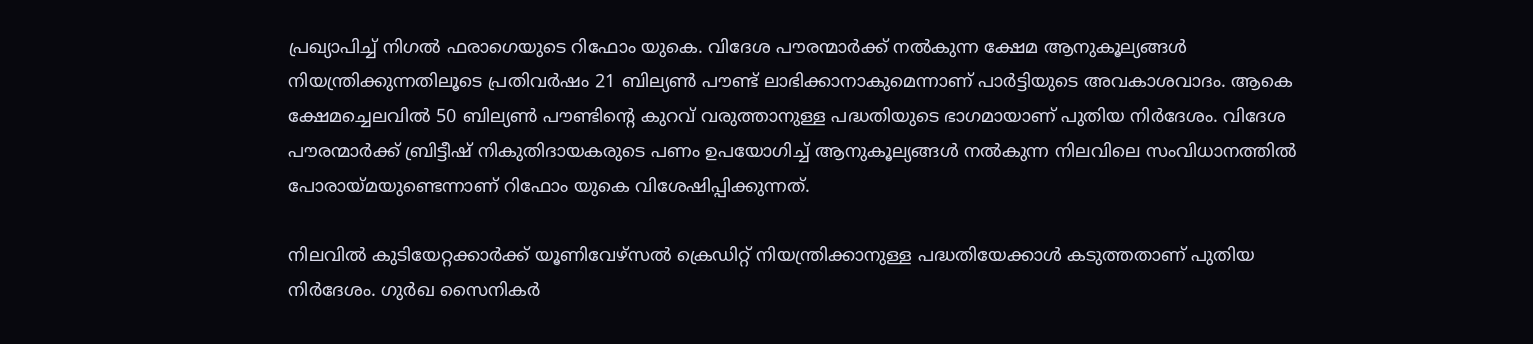പ്രഖ്യാപിച്ച് നിഗല്‍ ഫരാഗെയുടെ റിഫോം യുകെ. വിദേശ പൗരന്മാര്‍ക്ക് നല്‍കുന്ന ക്ഷേമ ആനുകൂല്യങ്ങള്‍ നിയന്ത്രിക്കുന്നതിലൂടെ പ്രതിവര്‍ഷം 21 ബില്യണ്‍ പൗണ്ട് ലാഭിക്കാനാകുമെന്നാണ് പാര്‍ട്ടിയുടെ അവകാശവാദം. ആകെ ക്ഷേമച്ചെലവില്‍ 50 ബില്യണ്‍ പൗണ്ടിന്റെ കുറവ് വരുത്താനുള്ള പദ്ധതിയുടെ ഭാഗമായാണ് പുതിയ നിര്‍ദേശം. വിദേശ പൗരന്മാര്‍ക്ക് ബ്രിട്ടീഷ് നികുതിദായകരുടെ പണം ഉപയോഗിച്ച് ആനുകൂല്യങ്ങള്‍ നല്‍കുന്ന നിലവിലെ സംവിധാനത്തില്‍ പോരായ്മയുണ്ടെന്നാണ് റിഫോം യുകെ വിശേഷിപ്പിക്കുന്നത്.

നിലവില്‍ കുടിയേറ്റക്കാര്‍ക്ക് യൂണിവേഴ്‌സല്‍ ക്രെഡിറ്റ് നിയന്ത്രിക്കാനുള്ള പദ്ധതിയേക്കാള്‍ കടുത്തതാണ് പുതിയ നിര്‍ദേശം. ഗുര്‍ഖ സൈനികര്‍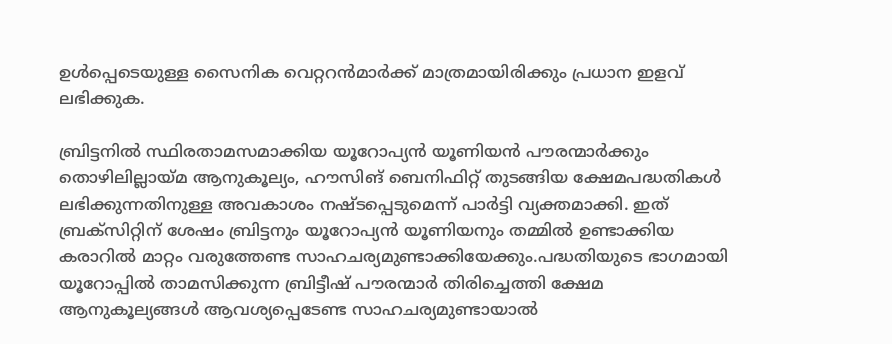ഉള്‍പ്പെടെയുള്ള സൈനിക വെറ്ററന്‍മാര്‍ക്ക് മാത്രമായിരിക്കും പ്രധാന ഇളവ് ലഭിക്കുക.

ബ്രിട്ടനില്‍ സ്ഥിരതാമസമാക്കിയ യൂറോപ്യന്‍ യൂണിയന്‍ പൗരന്മാര്‍ക്കും തൊഴിലില്ലായ്മ ആനുകൂല്യം, ഹൗസിങ് ബെനിഫിറ്റ് തുടങ്ങിയ ക്ഷേമപദ്ധതികള്‍ ലഭിക്കുന്നതിനുള്ള അവകാശം നഷ്ടപ്പെടുമെന്ന് പാര്‍ട്ടി വ്യക്തമാക്കി. ഇത് ബ്രക്‌സിറ്റിന് ശേഷം ബ്രിട്ടനും യൂറോപ്യന്‍ യൂണിയനും തമ്മില്‍ ഉണ്ടാക്കിയ കരാറില്‍ മാറ്റം വരുത്തേണ്ട സാഹചര്യമുണ്ടാക്കിയേക്കും.പദ്ധതിയുടെ ഭാഗമായി യൂറോപ്പില്‍ താമസിക്കുന്ന ബ്രിട്ടീഷ് പൗരന്മാര്‍ തിരിച്ചെത്തി ക്ഷേമ ആനുകൂല്യങ്ങള്‍ ആവശ്യപ്പെടേണ്ട സാഹചര്യമുണ്ടായാല്‍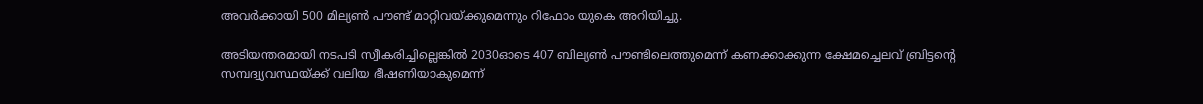അവര്‍ക്കായി 500 മില്യണ്‍ പൗണ്ട് മാറ്റിവയ്ക്കുമെന്നും റിഫോം യുകെ അറിയിച്ചു.

അടിയന്തരമായി നടപടി സ്വീകരിച്ചില്ലെങ്കില്‍ 2030ഓടെ 407 ബില്യണ്‍ പൗണ്ടിലെത്തുമെന്ന് കണക്കാക്കുന്ന ക്ഷേമച്ചെലവ് ബ്രിട്ടന്റെ സമ്പദ്വ്യവസ്ഥയ്ക്ക് വലിയ ഭീഷണിയാകുമെന്ന്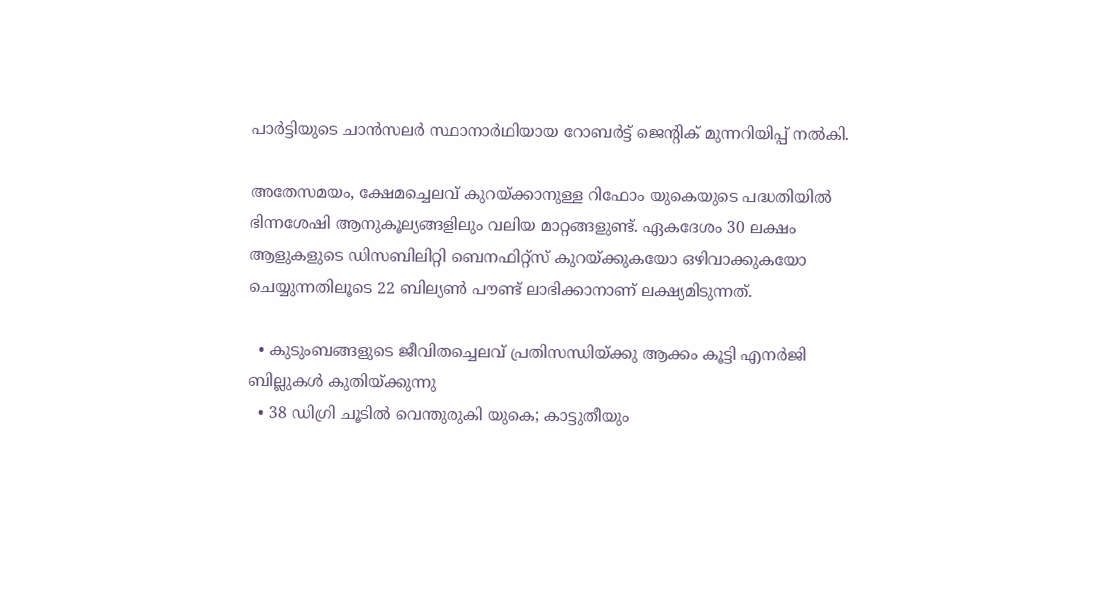പാര്‍ട്ടിയുടെ ചാന്‍സലര്‍ സ്ഥാനാര്‍ഥിയായ റോബര്‍ട്ട് ജെന്റിക് മുന്നറിയിപ്പ് നല്‍കി.

അതേസമയം, ക്ഷേമച്ചെലവ് കുറയ്ക്കാനുള്ള റിഫോം യുകെയുടെ പദ്ധതിയില്‍ ഭിന്നശേഷി ആനുകൂല്യങ്ങളിലും വലിയ മാറ്റങ്ങളുണ്ട്. ഏകദേശം 30 ലക്ഷം ആളുകളുടെ ഡിസബിലിറ്റി ബെനഫിറ്റ്‌സ് കുറയ്ക്കുകയോ ഒഴിവാക്കുകയോ ചെയ്യുന്നതിലൂടെ 22 ബില്യണ്‍ പൗണ്ട് ലാഭിക്കാനാണ് ലക്ഷ്യമിടുന്നത്.

  • കുടുംബങ്ങളുടെ ജീവിതച്ചെലവ് പ്രതിസന്ധിയ്ക്കു ആക്കം കൂട്ടി എനര്‍ജി ബില്ലുകള്‍ കുതിയ്ക്കുന്നു
  • 38 ഡിഗ്രി ചൂടില്‍ വെന്തുരുകി യുകെ; കാട്ടുതീയും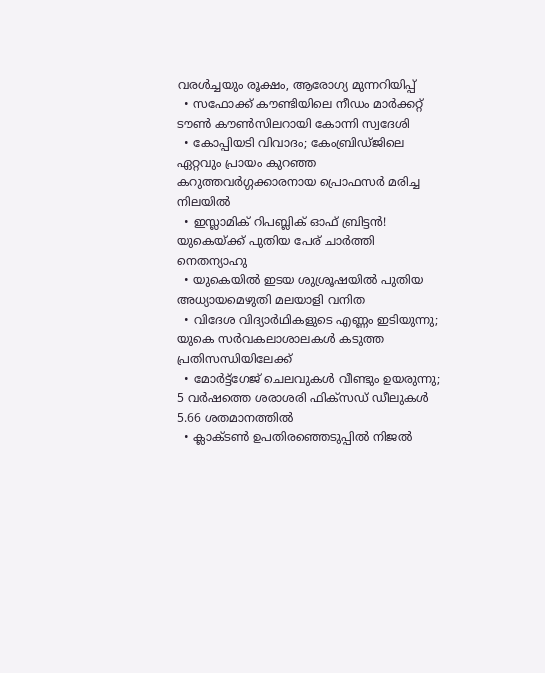വരള്‍ച്ചയും രൂക്ഷം, ആരോഗ്യ മുന്നറിയിപ്പ്
  • സഫോക്ക് കൗണ്ടിയിലെ നീഡം മാര്‍ക്കറ്റ് ടൗണ്‍ കൗണ്‍സിലറായി കോന്നി സ്വദേശി
  • കോപ്പിയടി വിവാദം; കേംബ്രിഡ്ജിലെ ഏറ്റവും പ്രായം കുറഞ്ഞ കറുത്തവര്‍ഗ്ഗക്കാരനായ പ്രൊഫസര്‍ മരിച്ച നിലയില്‍
  • ഇസ്ലാമിക് റിപബ്ലിക് ഓഫ് ബ്രിട്ടന്‍! യുകെയ്ക്ക് പുതിയ പേര് ചാര്‍ത്തി നെതന്യാഹു
  • യുകെയില്‍ ഇടയ ശുശ്രൂഷയില്‍ പുതിയ അധ്യായമെഴുതി മലയാളി വനിത
  • വിദേശ വിദ്യാര്‍ഥികളുടെ എണ്ണം ഇടിയുന്നു; യുകെ സര്‍വകലാശാലകള്‍ കടുത്ത പ്രതിസന്ധിയിലേക്ക്
  • മോര്‍ട്ട്‌ഗേജ് ചെലവുകള്‍ വീണ്ടും ഉയരുന്നു; 5 വര്‍ഷത്തെ ശരാശരി ഫിക്‌സഡ് ഡീലുകള്‍ 5.66 ശതമാനത്തില്‍
  • ക്ലാക്ടണ്‍ ഉപതിരഞ്ഞെടുപ്പില്‍ നിജല്‍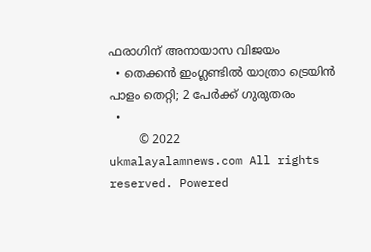ഫരാഗിന് അനായാസ വിജയം
  • തെക്കന്‍ ഇംഗ്ലണ്ടില്‍ യാത്രാ ട്രെയിന്‍ പാളം തെറ്റി; 2 പേര്‍ക്ക് ഗുരുതരം
  •
        © 2022 ukmalayalamnews.com All rights reserved. Powered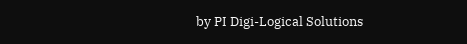by PI Digi-Logical Solutions